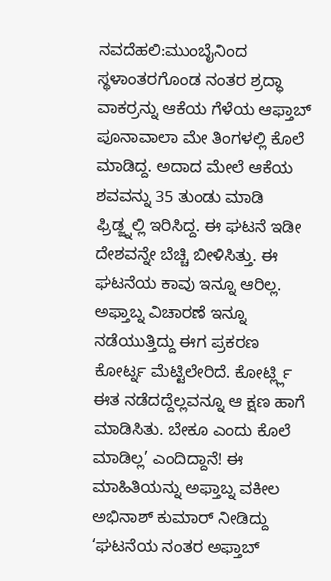ನವದೆಹಲಿ:ಮುಂಬೈನಿಂದ ಸ್ಥಳಾಂತರಗೊಂಡ ನಂತರ ಶ್ರದ್ಧಾ ವಾಕರ್ರನ್ನು ಆಕೆಯ ಗೆಳೆಯ ಆಫ್ತಾಬ್ ಪೂನಾವಾಲಾ ಮೇ ತಿಂಗಳಲ್ಲಿ ಕೊಲೆ ಮಾಡಿದ್ದ. ಅದಾದ ಮೇಲೆ ಆಕೆಯ ಶವವನ್ನು 35 ತುಂಡು ಮಾಡಿ ಫ್ರಿಡ್ಜ್ನಲ್ಲಿ ಇರಿಸಿದ್ದ. ಈ ಘಟನೆ ಇಡೀ ದೇಶವನ್ನೇ ಬೆಚ್ಚಿ ಬೀಳಿಸಿತ್ತು. ಈ ಘಟನೆಯ ಕಾವು ಇನ್ನೂ ಆರಿಲ್ಲ.
ಅಫ್ತಾಬ್ನ ವಿಚಾರಣೆ ಇನ್ನೂ ನಡೆಯುತ್ತಿದ್ದು ಈಗ ಪ್ರಕರಣ ಕೋರ್ಟ್ನ ಮೆಟ್ಟಿಲೇರಿದೆ. ಕೋರ್ಟ್ಲ್ಲಿ ಈತ ನಡೆದದ್ದೆಲ್ಲವನ್ನೂ ಆ ಕ್ಷಣ ಹಾಗೆ ಮಾಡಿಸಿತು. ಬೇಕೂ ಎಂದು ಕೊಲೆ ಮಾಡಿಲ್ಲ’ ಎಂದಿದ್ದಾನೆ! ಈ ಮಾಹಿತಿಯನ್ನು ಅಫ್ತಾಬ್ನ ವಕೀಲ ಅಭಿನಾಶ್ ಕುಮಾರ್ ನೀಡಿದ್ದು ‘ಘಟನೆಯ ನಂತರ ಅಫ್ತಾಬ್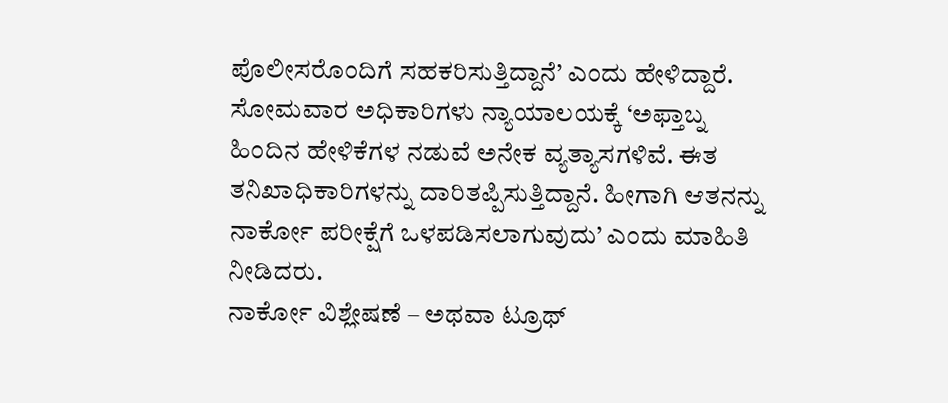ಪೊಲೀಸರೊಂದಿಗೆ ಸಹಕರಿಸುತ್ತಿದ್ದಾನೆ’ ಎಂದು ಹೇಳಿದ್ದಾರೆ.
ಸೋಮವಾರ ಅಧಿಕಾರಿಗಳು ನ್ಯಾಯಾಲಯಕ್ಕೆ ‘ಅಫ್ತಾಬ್ನ ಹಿಂದಿನ ಹೇಳಿಕೆಗಳ ನಡುವೆ ಅನೇಕ ವ್ಯತ್ಯಾಸಗಳಿವೆ. ಈತ ತನಿಖಾಧಿಕಾರಿಗಳನ್ನು ದಾರಿತಪ್ಪಿಸುತ್ತಿದ್ದಾನೆ. ಹೀಗಾಗಿ ಆತನನ್ನು ನಾರ್ಕೋ ಪರೀಕ್ಷೆಗೆ ಒಳಪಡಿಸಲಾಗುವುದು’ ಎಂದು ಮಾಹಿತಿ ನೀಡಿದರು.
ನಾರ್ಕೋ ವಿಶ್ಲೇಷಣೆ – ಅಥವಾ ಟ್ರೂಥ್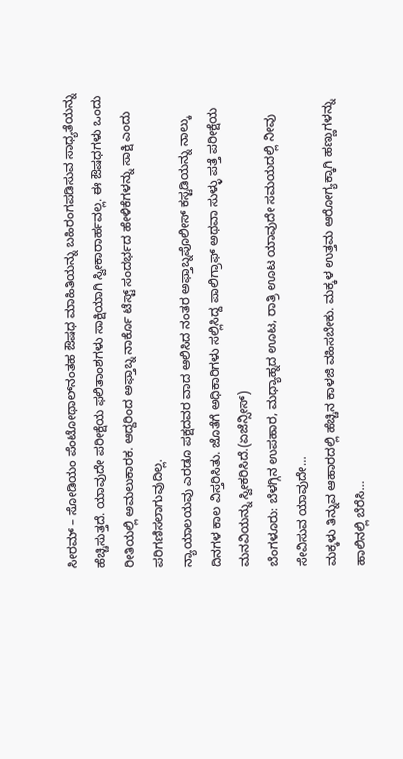ಸೀರಮ್ – ಸೋಡಿಯಂ ಪೆಂಟೋಥಾಲ್‌ನಂತಹ ಔಷಧ ಮಾಹಿತಿಯನ್ನು ಬಹಿರಂಗಪಡಿಸುವ ಸಾಧ್ಯತೆಯನ್ನು ಹೆಚ್ಚಿಸುತ್ತದೆ. ಯಾವುದೇ ಪರೀಕ್ಷೆಯ ಫಲಿತಾಂಶಗಳು ಸಾಕ್ಷಿಯಾಗಿ ಸ್ವೀಕಾರಾರ್ಹವಲ್ಲ. ಈ ಔಷಧಗಳು ಒಂದು ರೀತಿಯಲ್ಲಿ ಅಮಲುಕಾರಕ. ಆದ್ದರಿಂದ ಅಫ್ತಾಬ್ನ ನಾರ್ಕೊ ಟೆಸ್ಟ್ ಸಂದರ್ಭದ ಹೇಳಿಕೆಗಳನ್ನು ಸಾಕ್ಷಿ ಎಂದು ಪರಿಗಣಿಸಲಾಗುವುದಿಲ್ಲ.
ನ್ಯಾಯಾಲಯವು ಎರಡೂ ಪಕ್ಷದವರ ವಾದ ಆಲಿಸಿದ ನಂತರ ಅಫ್ತಾಬ್ನಪೊಲೀಸ್ ಕಸ್ಟಡಿಯನ್ನು ನಾಲ್ಕು ದಿನಗಳ ಕಾಲ ವಿಸ್ತರಿಸಿತು. ಜೊತೆಗೆ ಅಧಿಕಾರಿಗಳು ಸಲ್ಲಿಸಿದ್ದ ಪಾಲಿಗ್ರಾಫ್ ಅಥವಾ ಸುಳ್ಳು ಪತ್ತೆ ಪರೀಕ್ಷೆಯ ಮನವಿಯನ್ನು ಸ್ವೀಕರಿಸಿದೆ.(ಏಜೆನ್ಸೀಸ್)
ಬೆಂಗಳೂರು: ಬೆಳಗ್ಗಿನ ಉಪಹಾರ, ಮಧ್ಯಾಹ್ನದ ಊಟ, ರಾತ್ರಿ ಊಟ ಯಾವುದೇ ಸಮಯದಲ್ಲಿ ನೀವು ಸೇವಿಸುವ ಯಾವುದೇ…
ಮಕ್ಕಳು ತಿನ್ನುವ ಆಹಾರದಲ್ಲಿ ಹೆಚ್ಚಿನ ಕಾಳಜಿ ವಹಿಸಬೇಕು. ಮಕ್ಕಳ ಉತ್ತಮ ಆರೋಗ್ಯಕ್ಕಾಗಿ ಹಣ್ಣುಗಳನ್ನು ಹಾಲಿನಲ್ಲಿ ಬೆರೆಸಿ…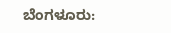ಬೆಂಗಳೂರು: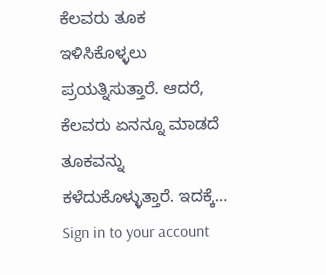ಕೆಲವರು ತೂಕ ಇಳಿಸಿಕೊಳ್ಳಲು ಪ್ರಯತ್ನಿಸುತ್ತಾರೆ. ಆದರೆ, ಕೆಲವರು ಏನನ್ನೂ ಮಾಡದೆ ತೂಕವನ್ನು ಕಳೆದುಕೊಳ್ಳುತ್ತಾರೆ. ಇದಕ್ಕೆ…
Sign in to your account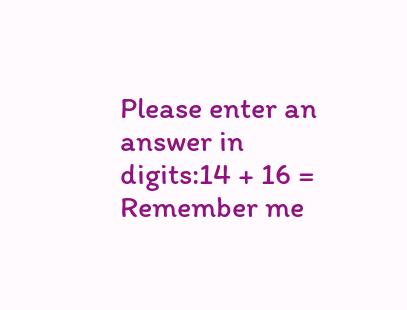Please enter an answer in digits:14 + 16 =
Remember me